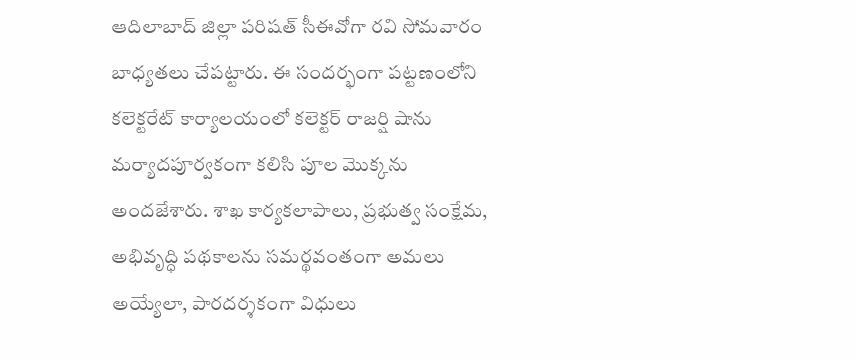ఆదిలాబాద్ జిల్లా పరిషత్ సీఈవోగా రవి సోమవారం బాధ్యతలు చేపట్టారు. ఈ సందర్భంగా పట్టణంలోని కలెక్టరేట్ కార్యాలయంలో కలెక్టర్ రాజర్షి షాను మర్యాదపూర్వకంగా కలిసి పూల మొక్కను అందజేశారు. శాఖ కార్యకలాపాలు, ప్రభుత్వ సంక్షేమ, అభివృద్ధి పథకాలను సమర్థవంతంగా అమలు అయ్యేలా, పారదర్శకంగా విధులు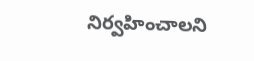నిర్వహించాలని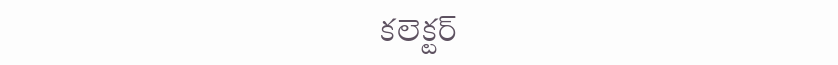కలెక్టర్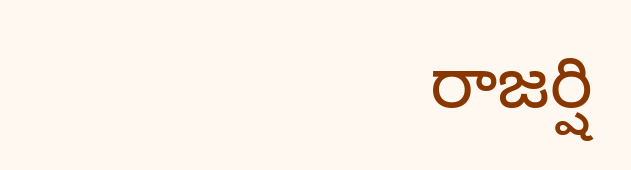రాజర్షి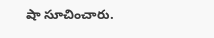షా సూచించారు.